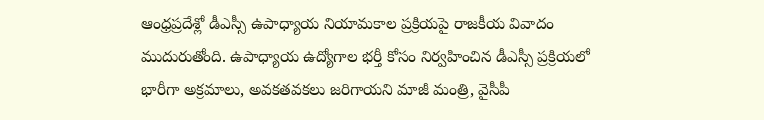ఆంధ్రప్రదేశ్లో డీఎస్సీ ఉపాధ్యాయ నియామకాల ప్రక్రియపై రాజకీయ వివాదం ముదురుతోంది. ఉపాధ్యాయ ఉద్యోగాల భర్తీ కోసం నిర్వహించిన డీఎస్సీ ప్రక్రియలో భారీగా అక్రమాలు, అవకతవకలు జరిగాయని మాజీ మంత్రి, వైసీపీ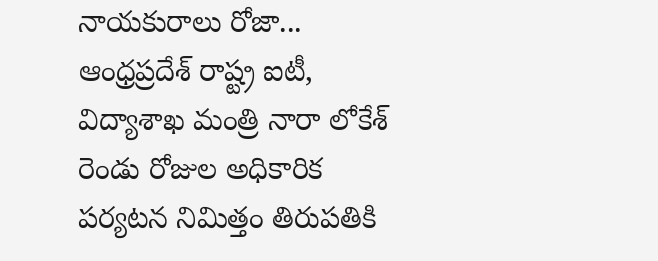నాయకురాలు రోజా...
ఆంధ్రప్రదేశ్ రాష్ట్ర ఐటీ, విద్యాశాఖ మంత్రి నారా లోకేశ్ రెండు రోజుల అధికారిక పర్యటన నిమిత్తం తిరుపతికి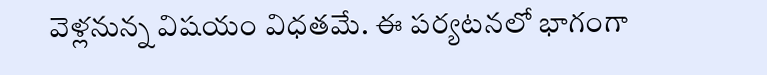వెళ్లనున్న విషయం విధతమే. ఈ పర్యటనలో భాగంగా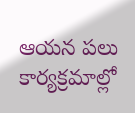ఆయన పలు కార్యక్రమాల్లో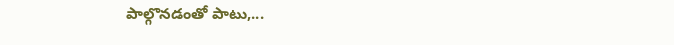పాల్గొనడంతో పాటు,...